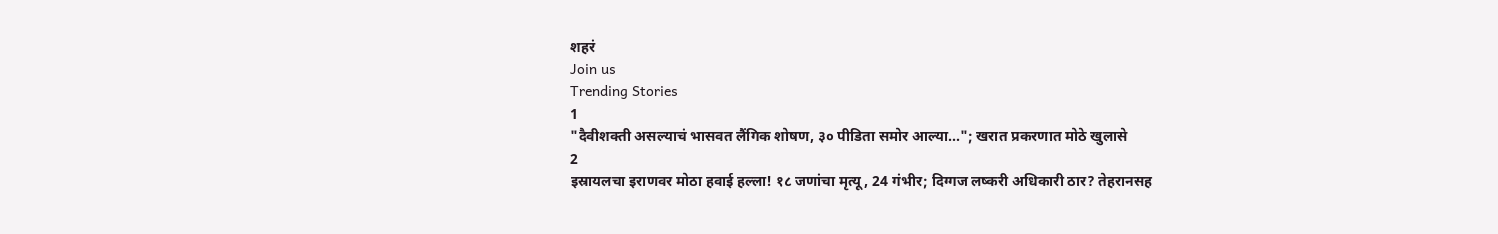शहरं
Join us
Trending Stories
1
"दैवीशक्ती असल्याचं भासवत लैंगिक शोषण, ३० पीडिता समोर आल्या..."; खरात प्रकरणात मोठे खुलासे
2
इस्रायलचा इराणवर मोठा हवाई हल्ला! १८ जणांचा मृत्यू, 24 गंभीर; दिग्गज लष्करी अधिकारी ठार? तेहरानसह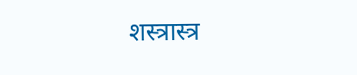शस्त्रास्त्र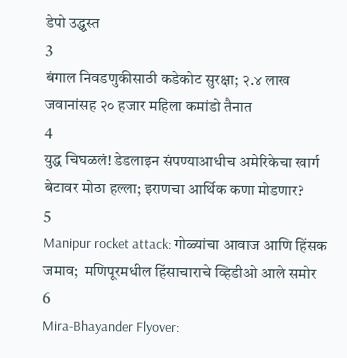डेपो उद्ध्वस्त
3
बंगाल निवडणुकीसाठी कडेकोट सुरक्षा; २.४ लाख जवानांसह २० हजार महिला कमांडो तैनात
4
युद्ध चिघळलं! डेडलाइन संपण्याआधीच अमेरिकेचा खार्ग बेटावर मोठा हल्ला; इराणचा आर्थिक कणा मोडणार?
5
Manipur rocket attack: गोळ्यांचा आवाज आणि हिंसक जमाव;  मणिपूरमधील हिंसाचाराचे व्हिडीओ आले समोर
6
Mira-Bhayander Flyover: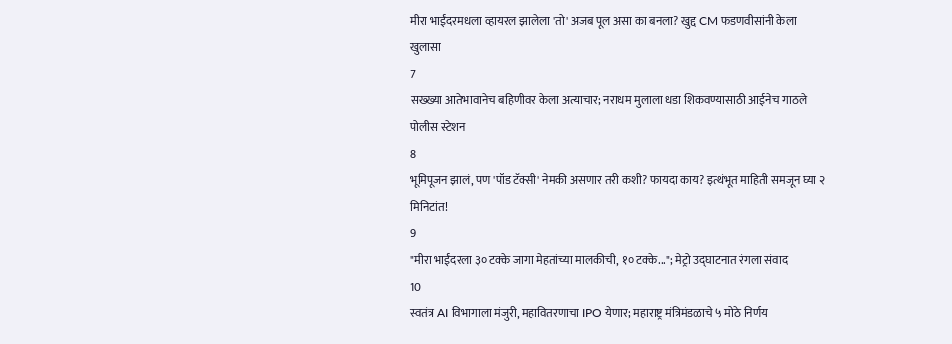मीरा भाईंदरमधला व्हायरल झालेला 'तो' अजब पूल असा का बनला? खुद्द CM फडणवीसांनी केला खुलासा
7
सख्ख्या आतेभावानेच बहिणीवर केला अत्याचार; नराधम मुलाला धडा शिकवण्यासाठी आईनेच गाठले पोलीस स्टेशन
8
भूमिपूजन झालं, पण 'पॉड टॅक्सी' नेमकी असणार तरी कशी? फायदा काय? इत्थंभूत माहिती समजून घ्या २ मिनिटांत!
9
"मीरा भाईंदरला ३० टक्के जागा मेहतांच्या मालकीची, १० टक्के..."; मेट्रो उद्घाटनात रंगला संवाद
10
स्वतंत्र AI विभागाला मंजुरी, महावितरणाचा IPO येणार; महाराष्ट्र मंत्रिमंडळाचे ५ मोठे निर्णय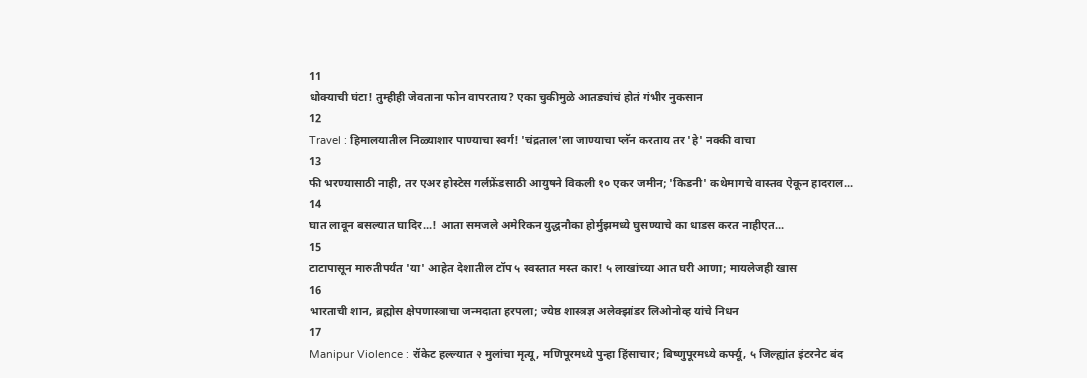11
धोक्याची घंटा! तुम्हीही जेवताना फोन वापरताय? एका चुकीमुळे आतड्यांचं होतं गंभीर नुकसान
12
Travel : हिमालयातील निळ्याशार पाण्याचा स्वर्ग! 'चंद्रताल'ला जाण्याचा प्लॅन करताय तर 'हे' नक्की वाचा
13
फी भरण्यासाठी नाही, तर एअर होस्टेस गर्लफ्रेंडसाठी आयुषने विकली १० एकर जमीन; 'किडनी' कथेमागचे वास्तव ऐकून हादराल...
14
घात लावून बसल्यात घादिर...! आता समजले अमेरिकन युद्धनौका होर्मुझमध्ये घुसण्याचे का धाडस करत नाहीएत...
15
टाटापासून मारुतीपर्यंत 'या' आहेत देशातील टॉप ५ स्वस्तात मस्त कार! ५ लाखांच्या आत घरी आणा; मायलेजही खास
16
भारताची शान, ब्रह्मोस क्षेपणास्त्राचा जन्मदाता हरपला; ज्येष्ठ शास्त्रज्ञ अलेक्झांडर लिओनोव्ह यांचे निधन
17
Manipur Violence : रॉकेट हल्ल्यात २ मुलांचा मृत्यू, मणिपूरमध्ये पुन्हा हिंसाचार; बिष्णुपूरमध्ये कर्फ्यू, ५ जिल्ह्यांत इंटरनेट बंद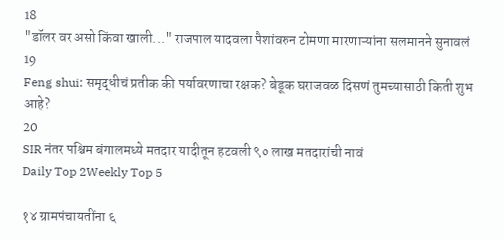18
"डॉलर वर असो किंवा खाली..." राजपाल यादवला पैशांवरुन टोमणा मारणाऱ्यांना सलमानने सुनावलं
19
Feng shui: समृद्धीचं प्रतीक की पर्यावरणाचा रक्षक? बेडूक घराजवळ दिसणं तुमच्यासाठी किती शुभ आहे?
20
SIR नंतर पश्चिम बंगालमध्ये मतदार यादीतून हटवली ९० लाख मतदारांची नावं
Daily Top 2Weekly Top 5

१४ ग्रामपंचायतींना ६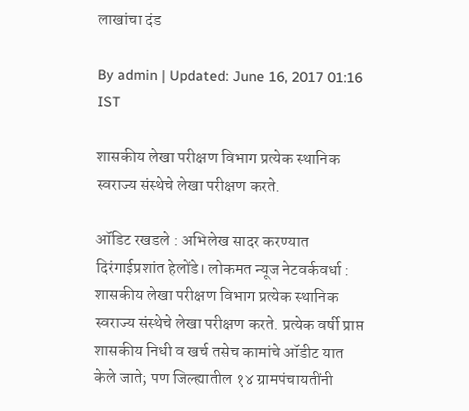लाखांचा दंड

By admin | Updated: June 16, 2017 01:16 IST

शासकीय लेखा परीक्षण विभाग प्रत्येक स्थानिक स्वराज्य संस्थेचे लेखा परीक्षण करते.

ऑडिट रखडले : अभिलेख सादर करण्यात दिरंगाईप्रशांत हेलोंडे। लोकमत न्यूज नेटवर्कवर्धा : शासकीय लेखा परीक्षण विभाग प्रत्येक स्थानिक स्वराज्य संस्थेचे लेखा परीक्षण करते. प्रत्येक वर्षी प्राप्त शासकीय निधी व खर्च तसेच कामांचे ऑडीट यात केले जाते; पण जिल्ह्यातील १४ ग्रामपंचायतींनी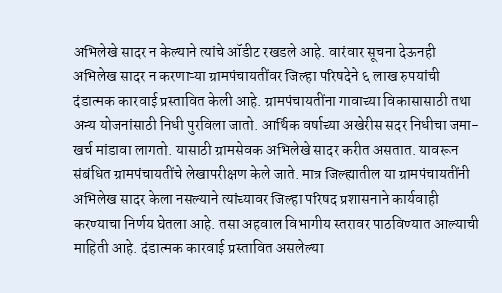अभिलेखे सादर न केल्याने त्यांचे ऑडीट रखडले आहे. वारंवार सूचना देऊनही अभिलेख सादर न करणाऱ्या ग्रामपंचायतींवर जिल्हा परिषदेने ६ लाख रुपयांची दंडात्मक कारवाई प्रस्तावित केली आहे. ग्रामपंचायतींना गावाच्या विकासासाठी तथा अन्य योजनांसाठी निधी पुरविला जातो. आर्थिक वर्षाच्या अखेरीस सदर निधीचा जमा-खर्च मांडावा लागतो. यासाठी ग्रामसेवक अभिलेखे सादर करीत असतात. यावरून संबंधित ग्रामपंचायतींचे लेखापरीक्षण केले जाते. मात्र जिल्ह्यातील या ग्रामपंचायतींनी अभिलेख सादर केला नसल्याने त्यांच्यावर जिल्हा परिषद प्रशासनाने कार्यवाही करण्याचा निर्णय घेतला आहे. तसा अहवाल विभागीय स्तरावर पाठविण्यात आल्याची माहिती आहे. दंडात्मक कारवाई प्रस्तावित असलेल्या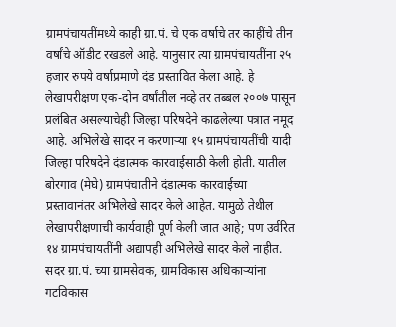ग्रामपंचायतींमध्ये काही ग्रा.पं. चे एक वर्षाचे तर काहींचे तीन वर्षांचे ऑडीट रखडले आहे. यानुसार त्या ग्रामपंचायतींना २५ हजार रुपये वर्षाप्रमाणे दंड प्रस्तावित केला आहे. हे लेखापरीक्षण एक-दोन वर्षांतील नव्हे तर तब्बल २००७ पासून प्रलंबित असल्याचेही जिल्हा परिषदेने काढलेल्या पत्रात नमूद आहे. अभिलेखे सादर न करणाऱ्या १५ ग्रामपंचायतींची यादी जिल्हा परिषदेने दंडात्मक कारवाईसाठी केली होती. यातील बोरगाव (मेघे) ग्रामपंचातीने दंडात्मक कारवाईच्या प्रस्तावानंतर अभिलेखे सादर केले आहेत. यामुळे तेथील लेखापरीक्षणाची कार्यवाही पूर्ण केली जात आहे; पण उर्वरित १४ ग्रामपंचायतींनी अद्यापही अभिलेखे सादर केले नाहीत. सदर ग्रा.पं. च्या ग्रामसेवक, ग्रामविकास अधिकाऱ्यांना गटविकास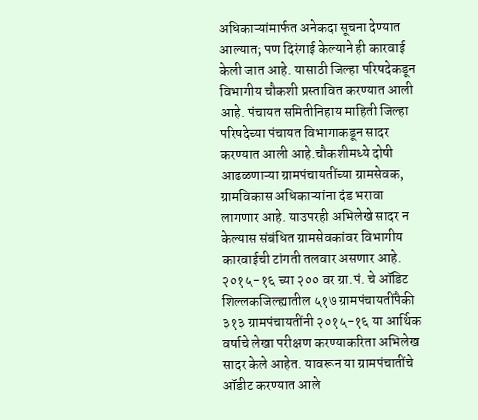अधिकाऱ्यांमार्फत अनेकदा सूचना देण्यात आल्यात; पण दिरंगाई केल्याने ही कारवाई केली जात आहे. यासाठी जिल्हा परिषदेकडून विभागीय चौकशी प्रस्तावित करण्यात आली आहे. पंचायत समितीनिहाय माहिती जिल्हा परिषदेच्या पंचायत विभागाकडून सादर करण्यात आली आहे.चौकशीमध्ये दोषी आढळणाऱ्या ग्रामपंचायतींच्या ग्रामसेवक, ग्रामविकास अधिकाऱ्यांना दंड भरावा लागणार आहे. याउपरही अभिलेखे सादर न केल्यास संबंधित ग्रामसेवकांवर विभागीय कारवाईची टांगती तलवार असणार आहे. २०१५-१६ च्या २०० वर ग्रा.पं. चे ऑडिट शिल्लकजिल्ह्यातील ५१७ ग्रामपंचायतींपैकी ३१३ ग्रामपंचायतींनी २०१५-१६ या आर्थिक वर्षाचे लेखा परीक्षण करण्याकरिता अभिलेख सादर केले आहेत. यावरून या ग्रामपंचातींचे ऑडीट करण्यात आले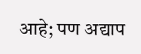आहे; पण अद्याप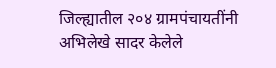जिल्ह्यातील २०४ ग्रामपंचायतींनी अभिलेखे सादर केलेले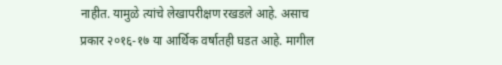नाहीत. यामुळे त्यांचे लेखापरीक्षण रखडले आहे. असाच प्रकार २०१६-१७ या आर्थिक वर्षातही घडत आहे. मागील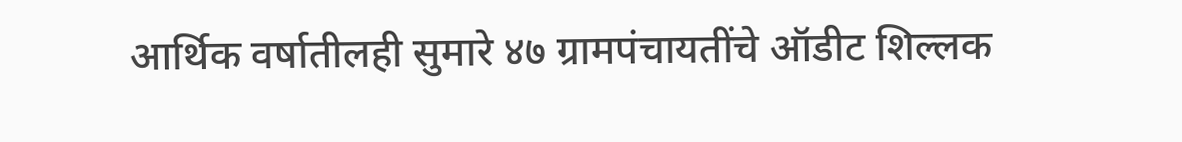आर्थिक वर्षातीलही सुमारे ४७ ग्रामपंचायतींचे ऑडीट शिल्लक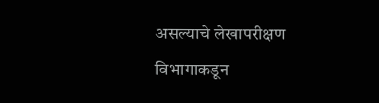असल्याचे लेखापरीक्षण विभागाकडून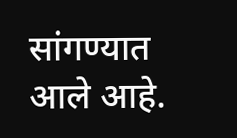सांगण्यात आले आहे.